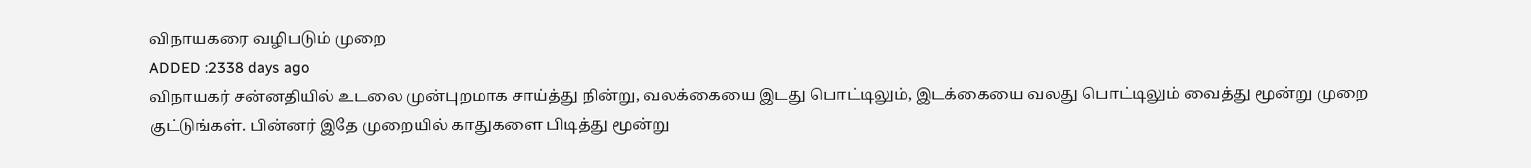விநாயகரை வழிபடும் முறை
ADDED :2338 days ago
விநாயகர் சன்னதியில் உடலை முன்புறமாக சாய்த்து நின்று, வலக்கையை இடது பொட்டிலும், இடக்கையை வலது பொட்டிலும் வைத்து மூன்று முறை குட்டுங்கள். பின்னர் இதே முறையில் காதுகளை பிடித்து மூன்று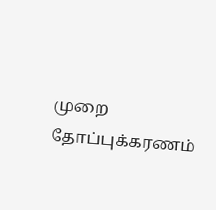முறை தோப்புக்கரணம்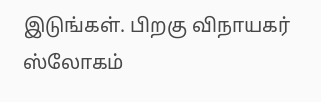இடுங்கள். பிறகு விநாயகர் ஸ்லோகம்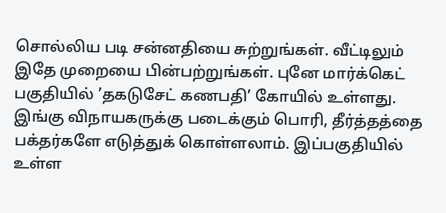சொல்லிய படி சன்னதியை சுற்றுங்கள். வீட்டிலும் இதே முறையை பின்பற்றுங்கள். புனே மார்க்கெட் பகுதியில் ’தகடுசேட் கணபதி’ கோயில் உள்ளது. இங்கு விநாயகருக்கு படைக்கும் பொரி, தீர்த்தத்தை பக்தர்களே எடுத்துக் கொள்ளலாம். இப்பகுதியில் உள்ள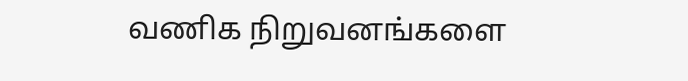வணிக நிறுவனங்களை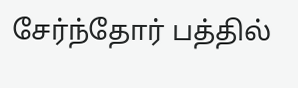சேர்ந்தோர் பத்தில்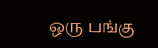ஒரு பங்கு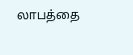லாபத்தை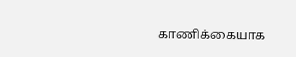காணிக்கையாக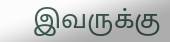இவருக்கு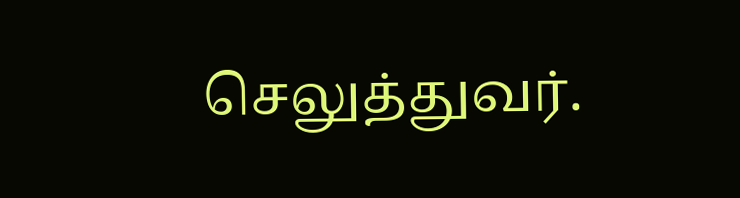செலுத்துவர்.